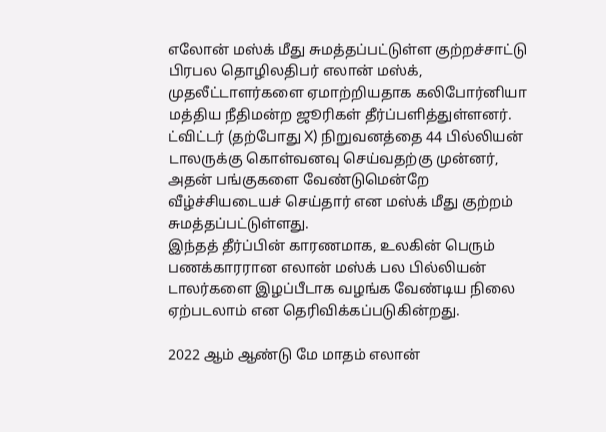எலோன் மஸ்க் மீது சுமத்தப்பட்டுள்ள குற்றச்சாட்டு
பிரபல தொழிலதிபர் எலான் மஸ்க், முதலீட்டாளர்களை ஏமாற்றியதாக கலிபோர்னியா மத்திய நீதிமன்ற ஜூரிகள் தீர்ப்பளித்துள்ளனர்.
ட்விட்டர் (தற்போது X) நிறுவனத்தை 44 பில்லியன் டாலருக்கு கொள்வனவு செய்வதற்கு முன்னர், அதன் பங்குகளை வேண்டுமென்றே வீழ்ச்சியடையச் செய்தார் என மஸ்க் மீது குற்றம் சுமத்தப்பட்டுள்ளது.
இந்தத் தீர்ப்பின் காரணமாக, உலகின் பெரும் பணக்காரரான எலான் மஸ்க் பல பில்லியன் டாலர்களை இழப்பீடாக வழங்க வேண்டிய நிலை ஏற்படலாம் என தெரிவிக்கப்படுகின்றது.

2022 ஆம் ஆண்டு மே மாதம் எலான்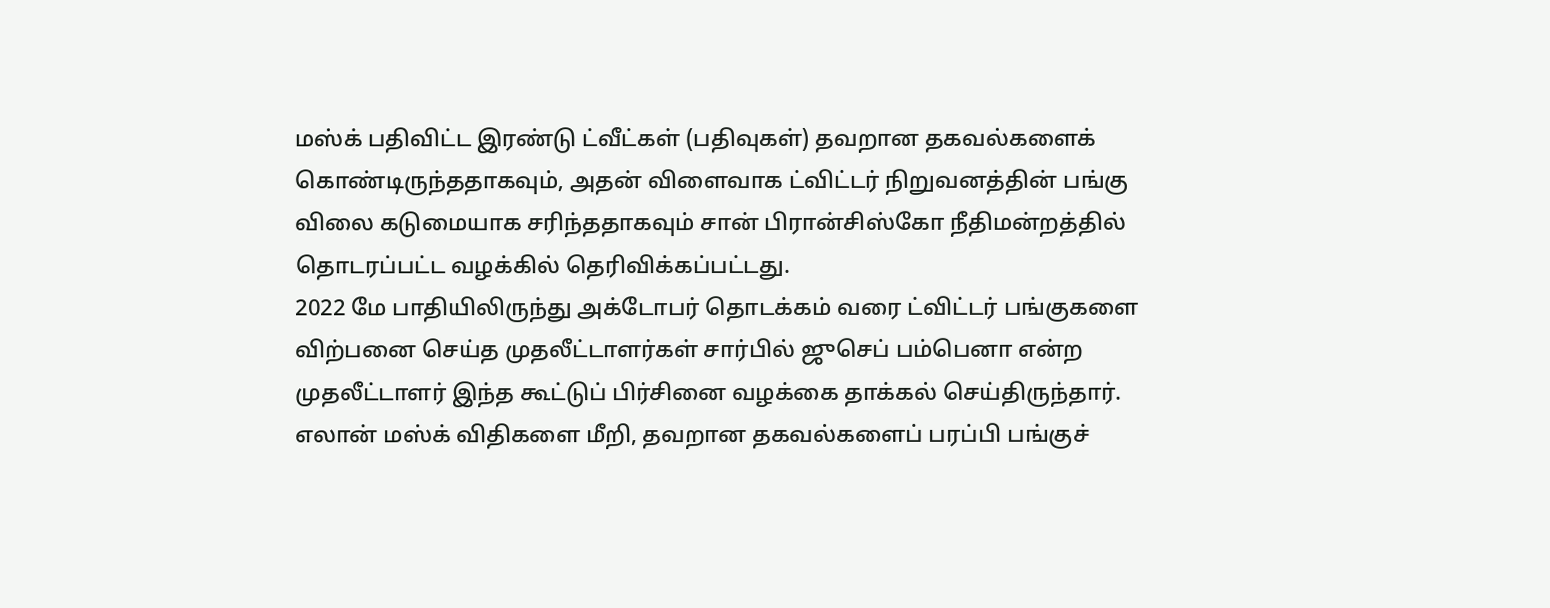மஸ்க் பதிவிட்ட இரண்டு ட்வீட்கள் (பதிவுகள்) தவறான தகவல்களைக் கொண்டிருந்ததாகவும், அதன் விளைவாக ட்விட்டர் நிறுவனத்தின் பங்கு விலை கடுமையாக சரிந்ததாகவும் சான் பிரான்சிஸ்கோ நீதிமன்றத்தில் தொடரப்பட்ட வழக்கில் தெரிவிக்கப்பட்டது.
2022 மே பாதியிலிருந்து அக்டோபர் தொடக்கம் வரை ட்விட்டர் பங்குகளை விற்பனை செய்த முதலீட்டாளர்கள் சார்பில் ஜுசெப் பம்பெனா என்ற முதலீட்டாளர் இந்த கூட்டுப் பிர்சினை வழக்கை தாக்கல் செய்திருந்தார்.
எலான் மஸ்க் விதிகளை மீறி, தவறான தகவல்களைப் பரப்பி பங்குச்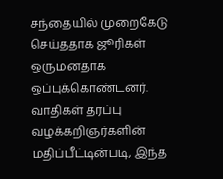சந்தையில் முறைகேடு செய்ததாக ஜூரிகள் ஒருமனதாக ஒப்புக்கொண்டனர்.
வாதிகள் தரப்பு வழக்கறிஞர்களின் மதிப்பீட்டின்படி, இந்த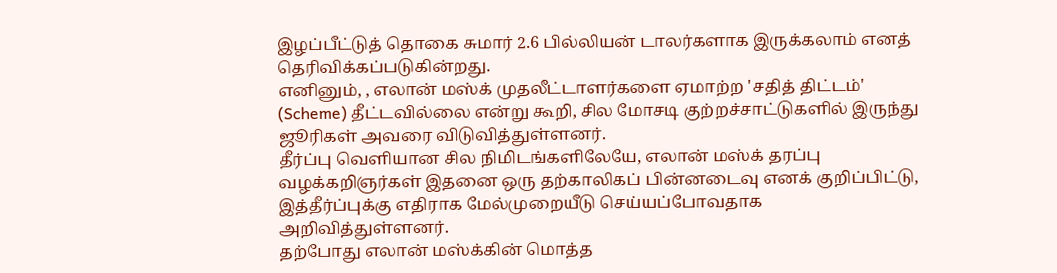இழப்பீட்டுத் தொகை சுமார் 2.6 பில்லியன் டாலர்களாக இருக்கலாம் எனத் தெரிவிக்கப்படுகின்றது.
எனினும், , எலான் மஸ்க் முதலீட்டாளர்களை ஏமாற்ற 'சதித் திட்டம்' (Scheme) தீட்டவில்லை என்று கூறி, சில மோசடி குற்றச்சாட்டுகளில் இருந்து ஜூரிகள் அவரை விடுவித்துள்ளனர்.
தீர்ப்பு வெளியான சில நிமிடங்களிலேயே, எலான் மஸ்க் தரப்பு வழக்கறிஞர்கள் இதனை ஒரு தற்காலிகப் பின்னடைவு எனக் குறிப்பிட்டு, இத்தீர்ப்புக்கு எதிராக மேல்முறையீடு செய்யப்போவதாக அறிவித்துள்ளனர்.
தற்போது எலான் மஸ்க்கின் மொத்த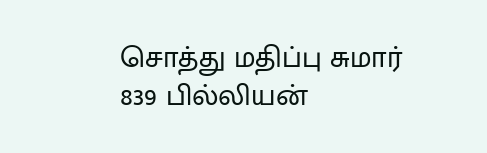சொத்து மதிப்பு சுமார் 839 பில்லியன்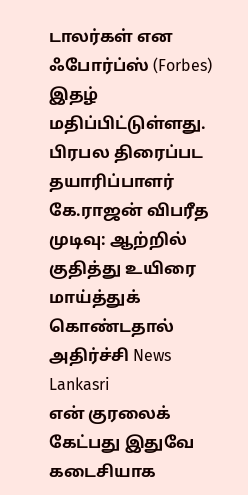டாலர்கள் என ஃபோர்ப்ஸ் (Forbes) இதழ் மதிப்பிட்டுள்ளது.
பிரபல திரைப்பட தயாரிப்பாளர் கே.ராஜன் விபரீத முடிவு: ஆற்றில் குதித்து உயிரை மாய்த்துக் கொண்டதால் அதிர்ச்சி News Lankasri
என் குரலைக் கேட்பது இதுவே கடைசியாக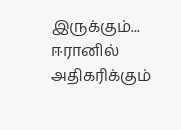இருக்கும்... ஈரானில் அதிகரிக்கும்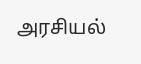அரசியல்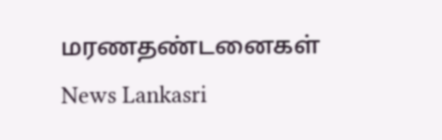மரணதண்டனைகள் News Lankasri